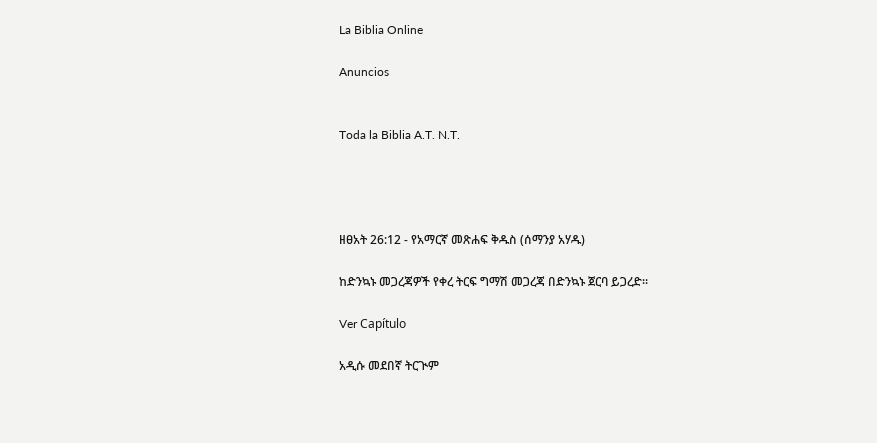La Biblia Online

Anuncios


Toda la Biblia A.T. N.T.




ዘፀአት 26:12 - የአማርኛ መጽሐፍ ቅዱስ (ሰማንያ አሃዱ)

ከድንኳኑ መጋረጃዎች የቀረ ትርፍ ግማሽ መጋረጃ በድንኳኑ ጀርባ ይጋረድ።

Ver Capítulo

አዲሱ መደበኛ ትርጒም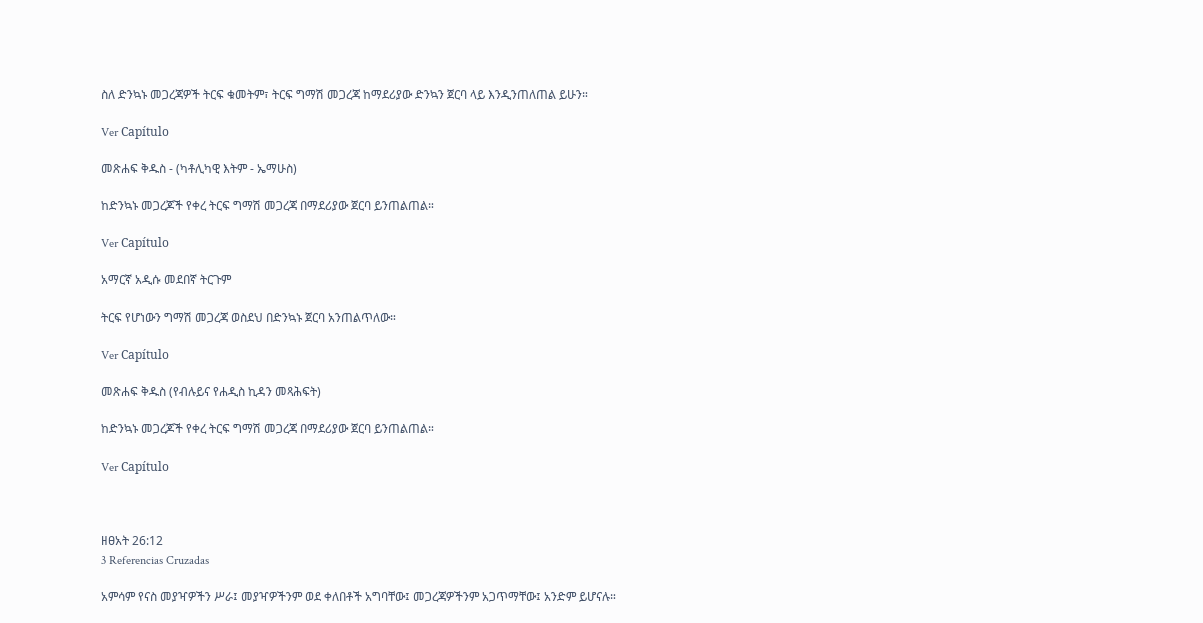ስለ ድንኳኑ መጋረጃዎች ትርፍ ቁመትም፣ ትርፍ ግማሽ መጋረጃ ከማደሪያው ድንኳን ጀርባ ላይ እንዲንጠለጠል ይሁን።

Ver Capítulo

መጽሐፍ ቅዱስ - (ካቶሊካዊ እትም - ኤማሁስ)

ከድንኳኑ መጋረጆች የቀረ ትርፍ ግማሽ መጋረጃ በማደሪያው ጀርባ ይንጠልጠል።

Ver Capítulo

አማርኛ አዲሱ መደበኛ ትርጉም

ትርፍ የሆነውን ግማሽ መጋረጃ ወስደህ በድንኳኑ ጀርባ አንጠልጥለው።

Ver Capítulo

መጽሐፍ ቅዱስ (የብሉይና የሐዲስ ኪዳን መጻሕፍት)

ከድንኳኑ መጋረጆች የቀረ ትርፍ ግማሽ መጋረጃ በማደሪያው ጀርባ ይንጠልጠል።

Ver Capítulo



ዘፀአት 26:12
3 Referencias Cruzadas

አምሳም የናስ መያዣዎችን ሥራ፤ መያዣዎችንም ወደ ቀለበቶች አግባቸው፤ መጋረጃዎችንም አጋጥማቸው፤ አንድም ይሆናሉ።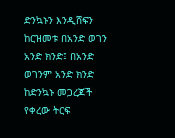ድንኳኑን እንዲሸፍን ከርዝመቱ በአንድ ወገን አንድ ክንድ፤ በአንድ ወገንም አንድ ክንድ ከድንኳኑ መጋረጆች የቀረው ትርፍ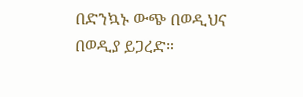በድንኳኑ ውጭ በወዲህና በወዲያ ይጋረድ።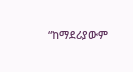“ከማደሪያውም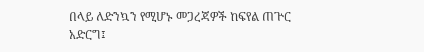በላይ ለድንኳን የሚሆኑ መጋረጃዎች ከፍየል ጠጕር አድርግ፤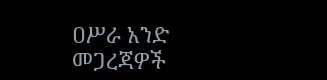ዐሥራ አንድ መጋረጃዎች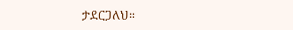ታደርጋለህ።